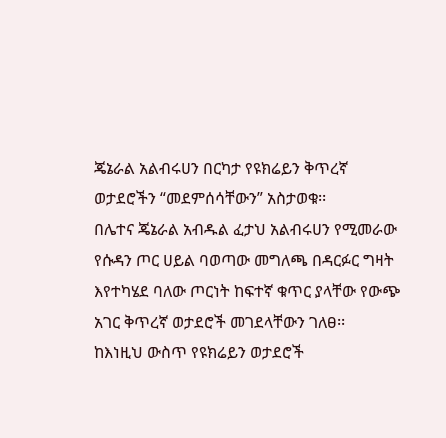ጄኔራል አልብሩሀን በርካታ የዩክሬይን ቅጥረኛ ወታደሮችን “መደምሰሳቸውን” አስታወቁ፡፡
በሌተና ጄኔራል አብዱል ፈታህ አልብሩሀን የሚመራው የሱዳን ጦር ሀይል ባወጣው መግለጫ በዳርፉር ግዛት እየተካሄደ ባለው ጦርነት ከፍተኛ ቁጥር ያላቸው የውጭ አገር ቅጥረኛ ወታደሮች መገደላቸውን ገለፀ፡፡
ከእነዚህ ውስጥ የዩክሬይን ወታደሮች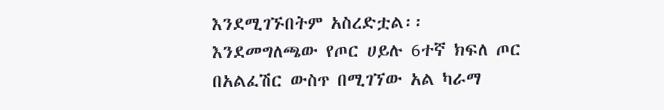እንደሚገኙበትም አስረድቷል፡፡
እንደመግለጫው የጦር ሀይሉ 6ተኛ ክፍለ ጦር በአልፈሽር ውስጥ በሚገኘው አል ካራማ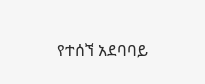የተሰኘ አደባባይ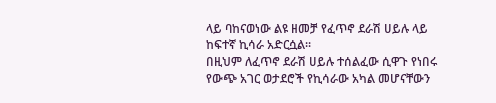ላይ ባከናወነው ልዩ ዘመቻ የፈጥኖ ደራሽ ሀይሉ ላይ ከፍተኛ ኪሳራ አድርሷል፡፡
በዚህም ለፈጥኖ ደራሽ ሀይሉ ተሰልፈው ሲዋጉ የነበሩ የውጭ አገር ወታደሮች የኪሳራው አካል መሆናቸውን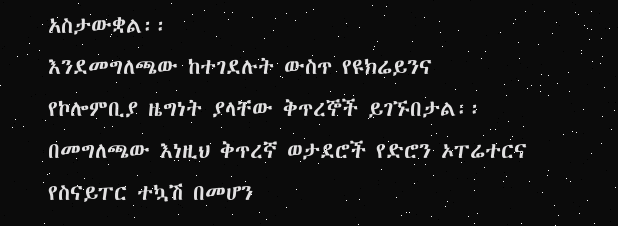አስታውቋል፡፡
እንደመግለጫው ከተገደሉት ውስጥ የዩክሬይንና የኮሎምቢያ ዜግነት ያላቸው ቅጥረኞች ይገኙበታል፡፡
በመግለጫው እነዚህ ቅጥረኛ ወታደሮች የድሮን ኦፐሬተርና የስናይፐር ተኳሽ በመሆን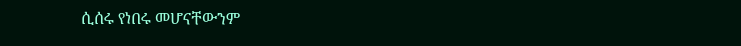ሲሰሩ የነበሩ መሆናቸውንም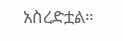አስረድቷል።